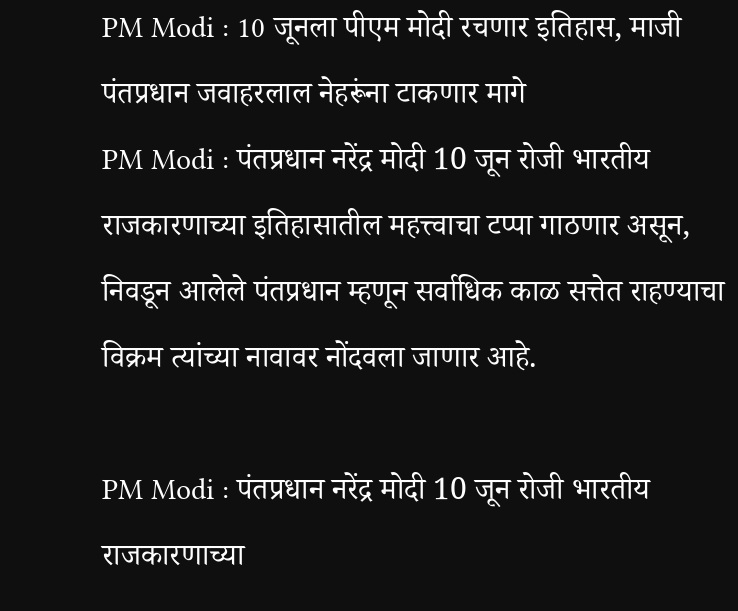PM Modi : 10 जूनला पीएम मोदी रचणार इतिहास, माजी पंतप्रधान जवाहरलाल नेहरूंना टाकणार मागे
PM Modi : पंतप्रधान नरेंद्र मोदी 10 जून रोजी भारतीय राजकारणाच्या इतिहासातील महत्त्वाचा टप्पा गाठणार असून, निवडून आलेले पंतप्रधान म्हणून सर्वाधिक काळ सत्तेत राहण्याचा विक्रम त्यांच्या नावावर नोंदवला जाणार आहे.

PM Modi : पंतप्रधान नरेंद्र मोदी 10 जून रोजी भारतीय राजकारणाच्या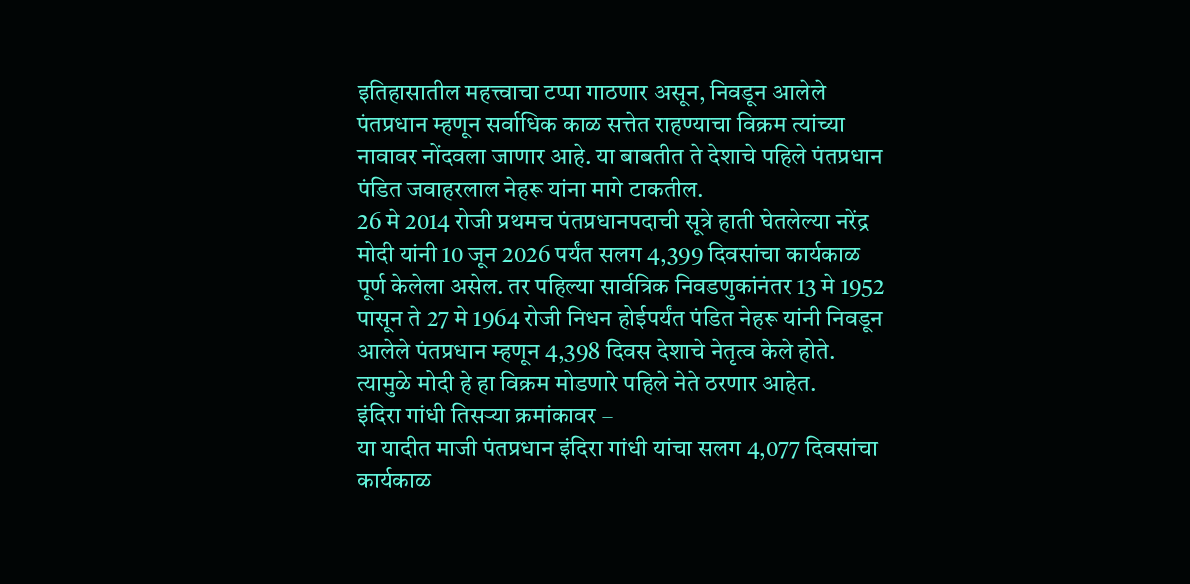इतिहासातील महत्त्वाचा टप्पा गाठणार असून, निवडून आलेले पंतप्रधान म्हणून सर्वाधिक काळ सत्तेत राहण्याचा विक्रम त्यांच्या नावावर नोंदवला जाणार आहे. या बाबतीत ते देशाचे पहिले पंतप्रधान पंडित जवाहरलाल नेहरू यांना मागे टाकतील.
26 मे 2014 रोजी प्रथमच पंतप्रधानपदाची सूत्रे हाती घेतलेल्या नरेंद्र मोदी यांनी 10 जून 2026 पर्यंत सलग 4,399 दिवसांचा कार्यकाळ पूर्ण केलेला असेल. तर पहिल्या सार्वत्रिक निवडणुकांनंतर 13 मे 1952 पासून ते 27 मे 1964 रोजी निधन होईपर्यंत पंडित नेहरू यांनी निवडून आलेले पंतप्रधान म्हणून 4,398 दिवस देशाचे नेतृत्व केले होते. त्यामुळे मोदी हे हा विक्रम मोडणारे पहिले नेते ठरणार आहेत.
इंदिरा गांधी तिसऱ्या क्रमांकावर –
या यादीत माजी पंतप्रधान इंदिरा गांधी यांचा सलग 4,077 दिवसांचा कार्यकाळ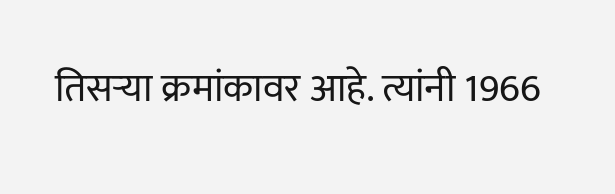तिसऱ्या क्रमांकावर आहे. त्यांनी 1966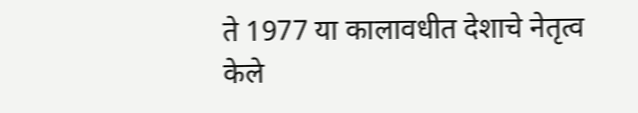ते 1977 या कालावधीत देशाचे नेतृत्व केले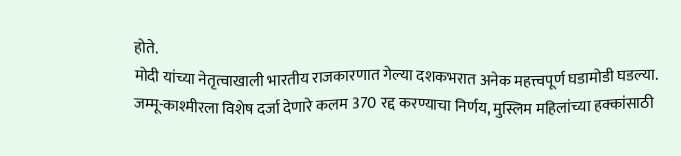होते.
मोदी यांच्या नेतृत्वाखाली भारतीय राजकारणात गेल्या दशकभरात अनेक महत्त्वपूर्ण घडामोडी घडल्या. जम्मू-काश्मीरला विशेष दर्जा देणारे कलम 370 रद्द करण्याचा निर्णय, मुस्लिम महिलांच्या हक्कांसाठी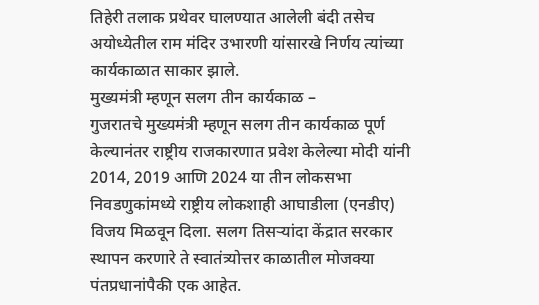तिहेरी तलाक प्रथेवर घालण्यात आलेली बंदी तसेच अयोध्येतील राम मंदिर उभारणी यांसारखे निर्णय त्यांच्या कार्यकाळात साकार झाले.
मुख्यमंत्री म्हणून सलग तीन कार्यकाळ –
गुजरातचे मुख्यमंत्री म्हणून सलग तीन कार्यकाळ पूर्ण केल्यानंतर राष्ट्रीय राजकारणात प्रवेश केलेल्या मोदी यांनी 2014, 2019 आणि 2024 या तीन लोकसभा निवडणुकांमध्ये राष्ट्रीय लोकशाही आघाडीला (एनडीए) विजय मिळवून दिला. सलग तिसऱ्यांदा केंद्रात सरकार स्थापन करणारे ते स्वातंत्र्योत्तर काळातील मोजक्या पंतप्रधानांपैकी एक आहेत.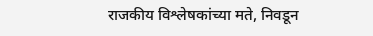राजकीय विश्लेषकांच्या मते, निवडून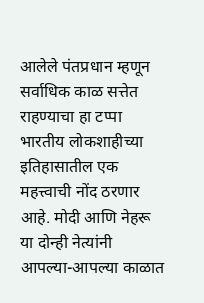आलेले पंतप्रधान म्हणून सर्वाधिक काळ सत्तेत राहण्याचा हा टप्पा भारतीय लोकशाहीच्या इतिहासातील एक महत्त्वाची नोंद ठरणार आहे. मोदी आणि नेहरू या दोन्ही नेत्यांनी आपल्या-आपल्या काळात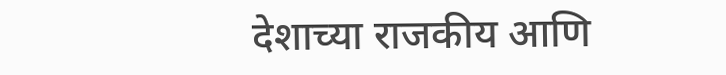देशाच्या राजकीय आणि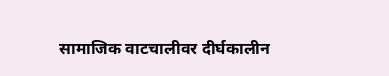सामाजिक वाटचालीवर दीर्घकालीन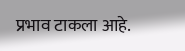प्रभाव टाकला आहे.